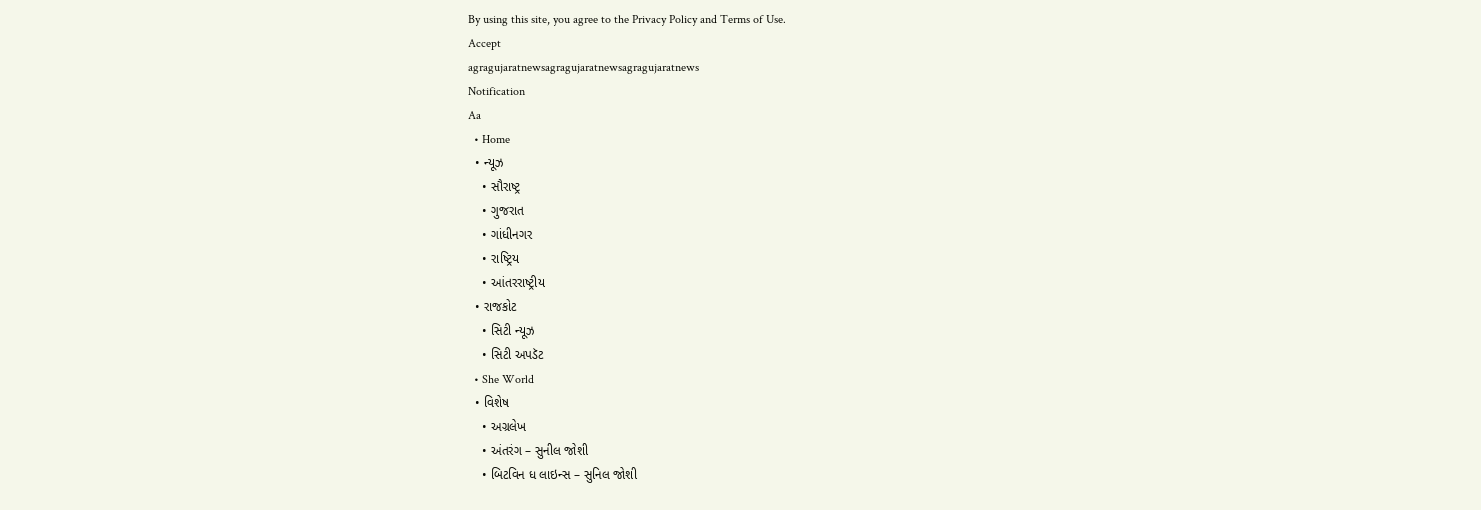By using this site, you agree to the Privacy Policy and Terms of Use.
Accept
agragujaratnewsagragujaratnewsagragujaratnews
Notification
Aa
  • Home
  • ન્યૂઝ
    • સૌરાષ્ટ્ર
    • ગુજરાત
    • ગાંધીનગર
    • રાષ્ટ્રિય
    • આંતરરાષ્ટ્રીય
  • રાજકોટ
    • સિટી ન્યૂઝ
    • સિટી અપડૅટ
  • She World
  • વિશેષ
    • અગ્રલેખ
    • અંતરંગ – સુનીલ જોશી
    • બિટવિન ધ લાઇન્સ – સુનિલ જોશી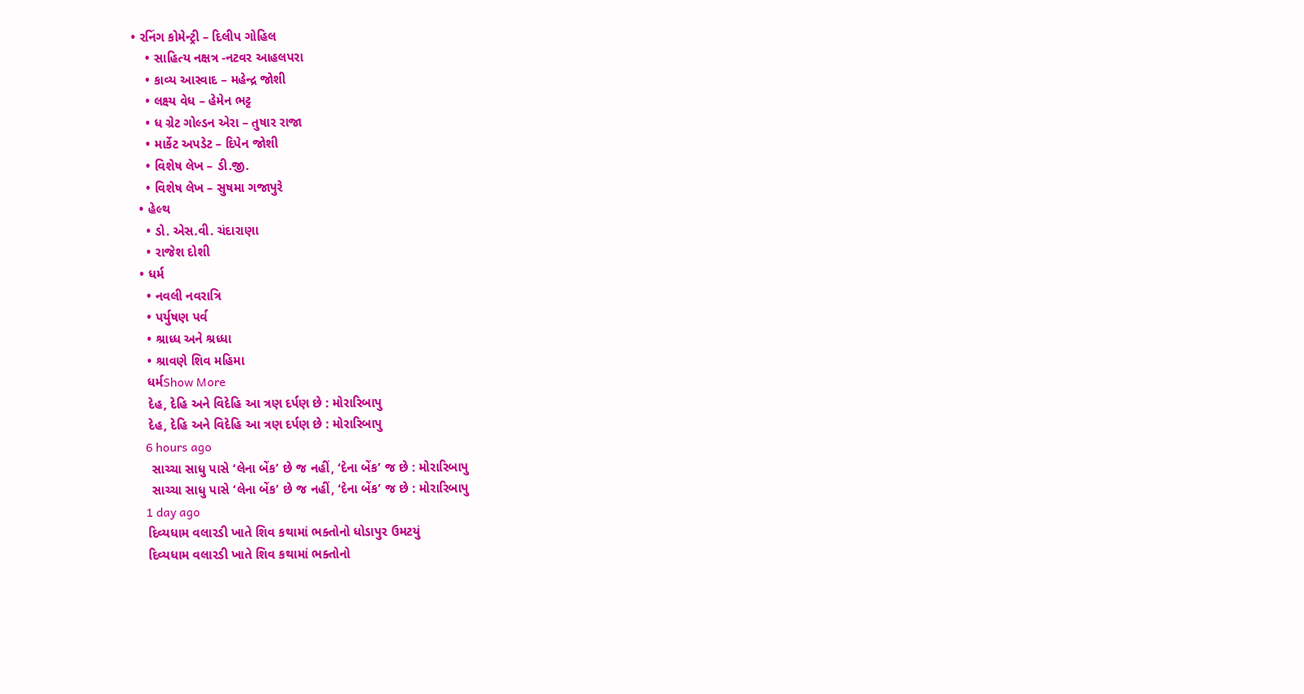• રનિંગ કોમેન્ટ્રી – દિલીપ ગોહિલ
    • સાહિત્ય નક્ષત્ર -નટવર આહલપરા
    • કાવ્ય આસ્વાદ – મહેન્દ્ર જોશી
    • લક્ષ્ય વેધ – હેમેન ભટ્ટ
    • ધ ગ્રેટ ગોલ્ડન એરા – તુષાર રાજા
    • માર્કેટ અપડેટ – દિપેન જોશી
    • વિશેષ લેખ – ડી.જી.
    • વિશેષ લેખ – સુષમા ગજાપુરે
  • હેલ્થ
    • ડો. એસ.વી. ચંદારાણા
    • રાજેશ દોશી
  • ધર્મ
    • નવલી નવરાત્રિ
    • પર્યુષણ પર્વ
    • શ્રાધ્ધ અને શ્રધ્ધા
    • શ્રાવણે શિવ મહિમા
    ધર્મShow More
    દેહ, દેહિ અને વિદેહિ આ ત્રણ દર્પણ છે : મોરારિબાપુ
    દેહ, દેહિ અને વિદેહિ આ ત્રણ દર્પણ છે : મોરારિબાપુ
    6 hours ago
     સાચ્ચા સાધુ પાસે ‘લેના બેંક’ છે જ નહીં, ‘દેના બેંક’ જ છે : મોરારિબાપુ
     સાચ્ચા સાધુ પાસે ‘લેના બેંક’ છે જ નહીં, ‘દેના બેંક’ જ છે : મોરારિબાપુ
    1 day ago
    દિવ્યધામ વલારડી ખાતે શિવ કથામાં ભક્તોનો ધોડાપુર ઉમટયું
    દિવ્યધામ વલારડી ખાતે શિવ કથામાં ભક્તોનો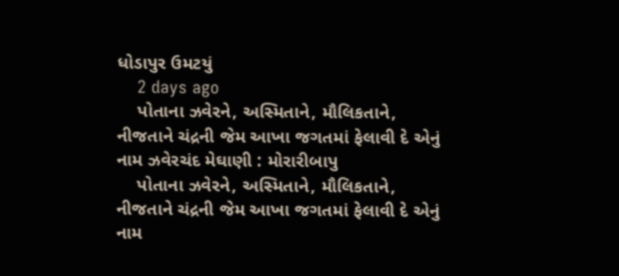ધોડાપુર ઉમટયું
    2 days ago
    પોતાના ઝવેરને, અસ્મિતાને, મૌલિકતાને, નીજતાને ચંદ્રની જેમ આખા જગતમાં ફેલાવી દે એનું નામ ઝવેરચંદ મેઘાણી : મોરારીબાપુ
    પોતાના ઝવેરને, અસ્મિતાને, મૌલિકતાને, નીજતાને ચંદ્રની જેમ આખા જગતમાં ફેલાવી દે એનું નામ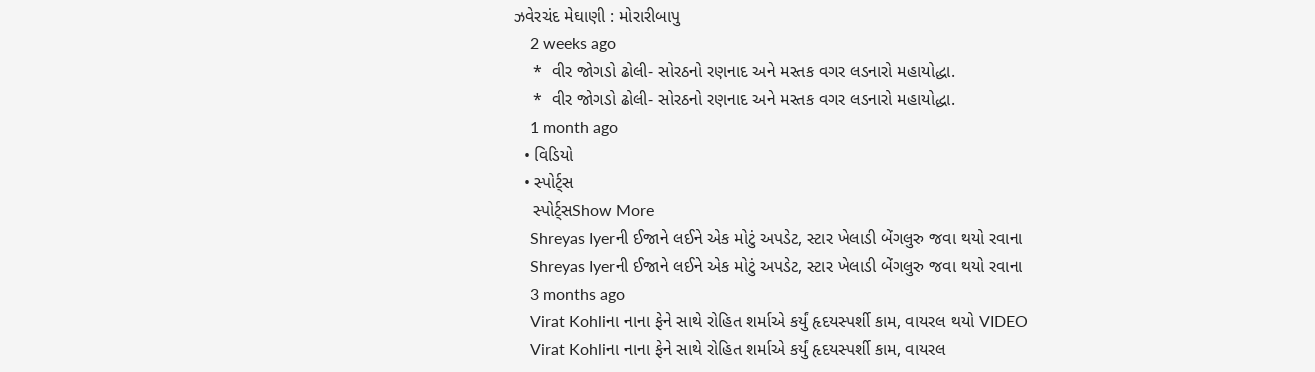ઝવેરચંદ મેઘાણી : મોરારીબાપુ
    2 weeks ago
    *  વીર જોગડો ઢોલી- સોરઠનો રણનાદ અને મસ્તક વગર લડનારો મહાયોદ્ધા.
    *  વીર જોગડો ઢોલી- સોરઠનો રણનાદ અને મસ્તક વગર લડનારો મહાયોદ્ધા.
    1 month ago
  • વિડિયો
  • સ્પોર્ટ્સ
    સ્પોર્ટ્સShow More
    Shreyas Iyerની ઈજાને લઈને એક મોટું અપડેટ, સ્ટાર ખેલાડી બેંગલુરુ જવા થયો રવાના
    Shreyas Iyerની ઈજાને લઈને એક મોટું અપડેટ, સ્ટાર ખેલાડી બેંગલુરુ જવા થયો રવાના
    3 months ago
    Virat Kohliના નાના ફેને સાથે રોહિત શર્માએ કર્યું હૃદયસ્પર્શી કામ, વાયરલ થયો VIDEO
    Virat Kohliના નાના ફેને સાથે રોહિત શર્માએ કર્યું હૃદયસ્પર્શી કામ, વાયરલ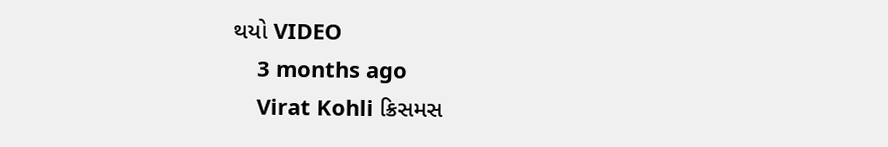થયો VIDEO
    3 months ago
    Virat Kohli ક્રિસમસ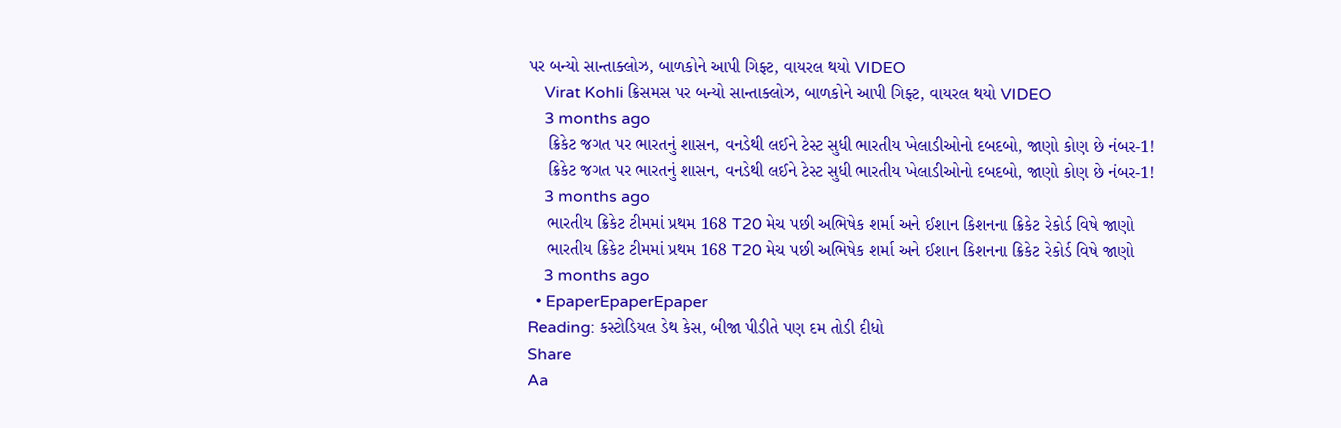પર બન્યો સાન્તાક્લોઝ, બાળકોને આપી ગિફ્ટ, વાયરલ થયો VIDEO
    Virat Kohli ક્રિસમસ પર બન્યો સાન્તાક્લોઝ, બાળકોને આપી ગિફ્ટ, વાયરલ થયો VIDEO
    3 months ago
    ક્રિકેટ જગત પર ભારતનું શાસન, વનડેથી લઈને ટેસ્ટ સુધી ભારતીય ખેલાડીઓનો દબદબો, જાણો કોણ છે નંબર-1!
    ક્રિકેટ જગત પર ભારતનું શાસન, વનડેથી લઈને ટેસ્ટ સુધી ભારતીય ખેલાડીઓનો દબદબો, જાણો કોણ છે નંબર-1!
    3 months ago
    ભારતીય ક્રિકેટ ટીમમાં પ્રથમ 168 T20 મેચ પછી અભિષેક શર્મા અને ઈશાન કિશનના ક્રિકેટ રેકોર્ડ વિષે જાણો
    ભારતીય ક્રિકેટ ટીમમાં પ્રથમ 168 T20 મેચ પછી અભિષેક શર્મા અને ઈશાન કિશનના ક્રિકેટ રેકોર્ડ વિષે જાણો
    3 months ago
  • EpaperEpaperEpaper
Reading: કસ્ટોડિયલ ડેથ કેસ, બીજા પીડીતે પણ દમ તોડી દીધો
Share
Aa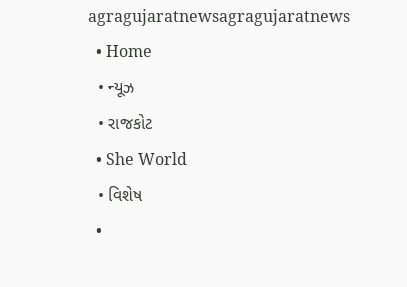agragujaratnewsagragujaratnews
  • Home
  • ન્યૂઝ
  • રાજકોટ
  • She World
  • વિશેષ
  •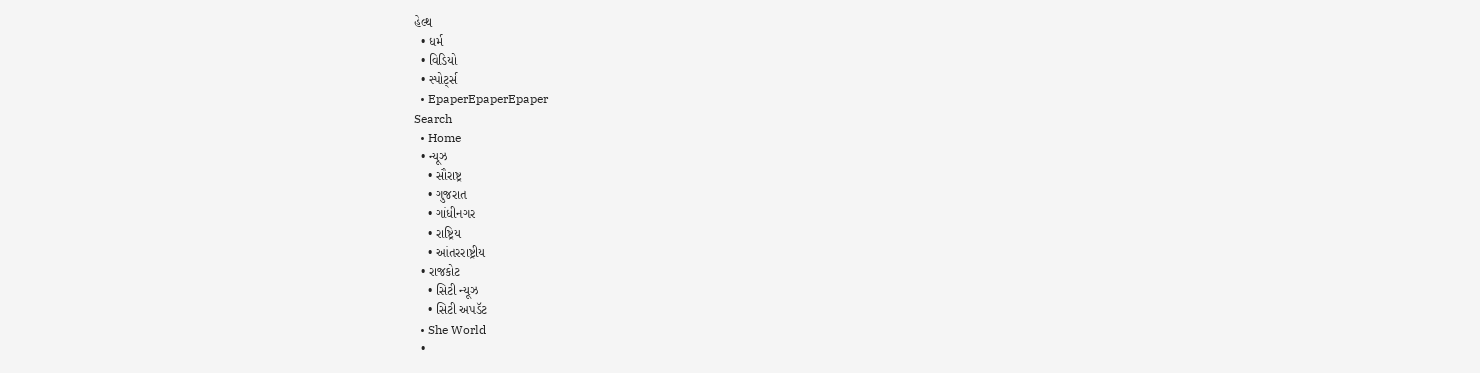હેલ્થ
  • ધર્મ
  • વિડિયો
  • સ્પોર્ટ્સ
  • EpaperEpaperEpaper
Search
  • Home
  • ન્યૂઝ
    • સૌરાષ્ટ્ર
    • ગુજરાત
    • ગાંધીનગર
    • રાષ્ટ્રિય
    • આંતરરાષ્ટ્રીય
  • રાજકોટ
    • સિટી ન્યૂઝ
    • સિટી અપડૅટ
  • She World
  •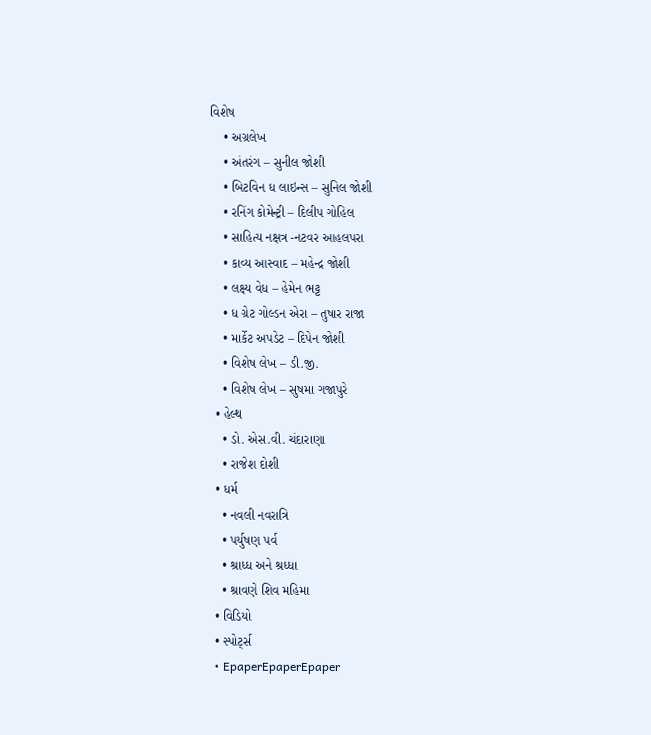વિશેષ
    • અગ્રલેખ
    • અંતરંગ – સુનીલ જોશી
    • બિટવિન ધ લાઇન્સ – સુનિલ જોશી
    • રનિંગ કોમેન્ટ્રી – દિલીપ ગોહિલ
    • સાહિત્ય નક્ષત્ર -નટવર આહલપરા
    • કાવ્ય આસ્વાદ – મહેન્દ્ર જોશી
    • લક્ષ્ય વેધ – હેમેન ભટ્ટ
    • ધ ગ્રેટ ગોલ્ડન એરા – તુષાર રાજા
    • માર્કેટ અપડેટ – દિપેન જોશી
    • વિશેષ લેખ – ડી.જી.
    • વિશેષ લેખ – સુષમા ગજાપુરે
  • હેલ્થ
    • ડો. એસ.વી. ચંદારાણા
    • રાજેશ દોશી
  • ધર્મ
    • નવલી નવરાત્રિ
    • પર્યુષણ પર્વ
    • શ્રાધ્ધ અને શ્રધ્ધા
    • શ્રાવણે શિવ મહિમા
  • વિડિયો
  • સ્પોર્ટ્સ
  • EpaperEpaperEpaper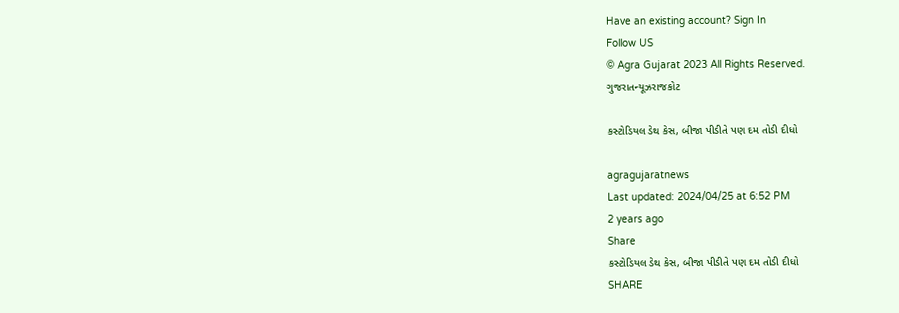Have an existing account? Sign In
Follow US
© Agra Gujarat 2023 All Rights Reserved.
ગુજરાતન્યૂઝરાજકોટ

કસ્ટોડિયલ ડેથ કેસ, બીજા પીડીતે પણ દમ તોડી દીધો

agragujaratnews
Last updated: 2024/04/25 at 6:52 PM
2 years ago
Share
કસ્ટોડિયલ ડેથ કેસ, બીજા પીડીતે પણ દમ તોડી દીધો
SHARE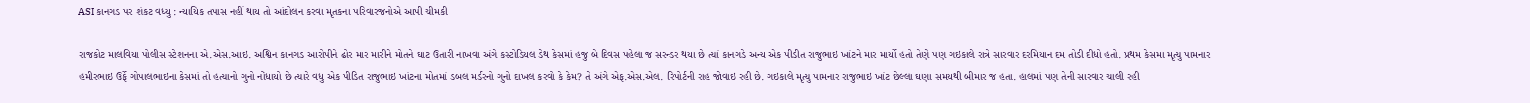ASI કાનગડ પર શંકટ વધ્યુ : ન્યાયિક તપાસ નહીં થાય તો આંદોલન કરવા મૃતકના પરિવારજનોએ આપી ચીમકી

રાજકોટ માલવિયા પોલીસ સ્ટેશનના એ.એસ.આઇ. અશ્વિન કાનગડ આરોપીને ઢોર માર મારીને મોતને ઘાટ ઉતારી નાખવા અંગે કસ્ટોડિયલ ડેથ કેસમાં હજુ બે દિવસ પહેલા જ સરન્ડર થયા છે ત્યાં કાનગડે અન્ય એક પીડીત રાજુભાઇ ખાંટને માર માર્યો હતો તેણે પણ ગઇકાલે રાત્રે સારવાર દરમિયાન દમ તોડી દીધો હતો. પ્રથમ કેસમા મૃત્યુ પામનાર હમીરભાઇ ઉર્ફે ગોપાલભાઇના કેસમાં તો હત્યાનો ગુનો નોંધાયો છે ત્યારે વધુ એક પીડિત રાજુભાઇ ખાંટના મોતમાં ડબલ મર્ડરનો ગુનો દાખલ કરવો કે કેમ? તે અંગે એફ.એસ.એલ. રિપોર્ટની રાહ જોવાઇ રહી છે. ગઇકાલે મૃત્યુ પામનાર રાજુભાઇ ખાંટ છેલ્લા ઘણા સમયથી બીમાર જ હતા. હાલમાં પણ તેની સારવાર ચાલી રહી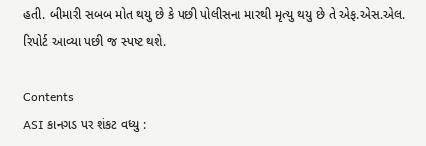હતી. બીમારી સબબ મોત થયુ છે કે પછી પોલીસના મારથી મૃત્યુ થયુ છે તે એફ.એસ.એલ. રિપોર્ટ આવ્યા પછી જ સ્પષ્ટ થશે.

Contents
ASI કાનગડ પર શંકટ વધ્યુ :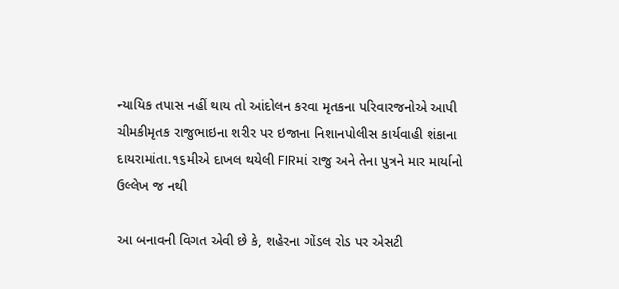ન્યાયિક તપાસ નહીં થાય તો આંદોલન કરવા મૃતકના પરિવારજનોએ આપી ચીમકીમૃતક રાજુભાઇના શરીર પર ઇજાના નિશાનપોલીસ કાર્યવાહી શંકાના દાયરામાંતા.૧૬મીએ દાખલ થયેલી FIRમાં રાજુ અને તેના પુત્રને માર માર્યાનો ઉલ્લેખ જ નથી

આ બનાવની વિગત એવી છે કે, શહેરના ગોંડલ રોડ પર એસટી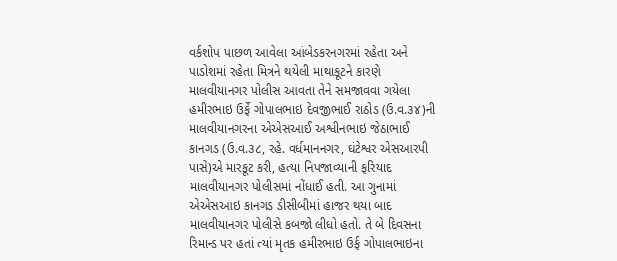વર્કશોપ પાછળ આવેલા આંબેડકરનગરમાં રહેતા અને પાડોશમાં રહેતા મિત્રને થયેલી માથાકૂટને કારણે માલવીયાનગર પોલીસ આવતા તેને સમજાવવા ગયેલા હમીરભાઇ ઉર્ફે ગોપાલભાઇ દેવજીભાઈ રાઠોડ (ઉ.વ.૩૪)ની માલવીયાનગરના એએસઆઈ અશ્વીનભાઇ જેઠાભાઈ કાનગડ (ઉ.વ.૩૮, રહે. વર્ધમાનનગર, ઘંટેશ્વર એસઆરપી પાસે)એ મારકૂટ કરી, હત્‍યા નિપજાવ્‍યાની ફરિયાદ માલવીયાનગર પોલીસમાં નોંધાઈ હતી. આ ગુનામાં એએસઆઇ કાનગડ ડીસીબીમાં હાજર થયા બાદ માલવીયાનગર પોલીસે કબજો લીધો હતો. તે બે દિવસના રિમાન્‍ડ પર હતાં ત્‍યાં મૃતક હમીરભાઇ ઉર્ફ ગોપાલભાઇના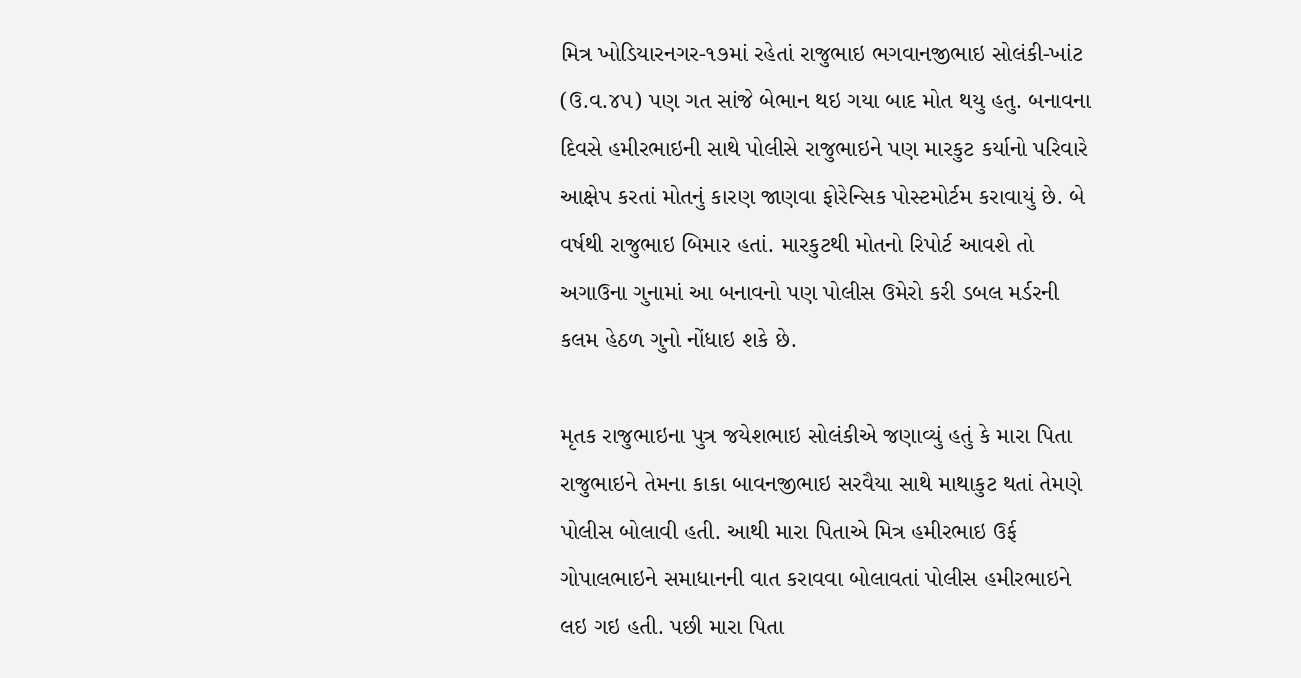મિત્ર ખોડિયારનગર-૧૭માં રહેતાં રાજુભાઇ ભગવાનજીભાઇ સોલંકી-ખાંટ (ઉ.વ.૪૫) પણ ગત સાંજે બેભાન થઇ ગયા બાદ મોત થયુ હતુ. બનાવના દિવસે હમીરભાઇની સાથે પોલીસે રાજુભાઇને પણ મારકુટ કર્યાનો પરિવારે આક્ષેપ કરતાં મોતનું કારણ જાણવા ફોરેન્‍સિક પોસ્‍ટમોર્ટમ કરાવાયું છે. બે વર્ષથી રાજુભાઇ બિમાર હતાં. મારકુટથી મોતનો રિપોર્ટ આવશે તો અગાઉના ગુનામાં આ બનાવનો પણ પોલીસ ઉમેરો કરી ડબલ મર્ડરની કલમ હેઠળ ગુનો નોંધાઇ શકે છે.

મૃતક રાજુભાઇના પુત્ર જયેશભાઇ સોલંકીએ જણાવ્‍યું હતું કે મારા પિતા રાજુભાઇને તેમના કાકા બાવનજીભાઇ સરવૈયા સાથે માથાકુટ થતાં તેમણે પોલીસ બોલાવી હતી. આથી મારા પિતાએ મિત્ર હમીરભાઇ ઉર્ફ ગોપાલભાઇને સમાધાનની વાત કરાવવા બોલાવતાં પોલીસ હમીરભાઇને લઇ ગઇ હતી. પછી મારા પિતા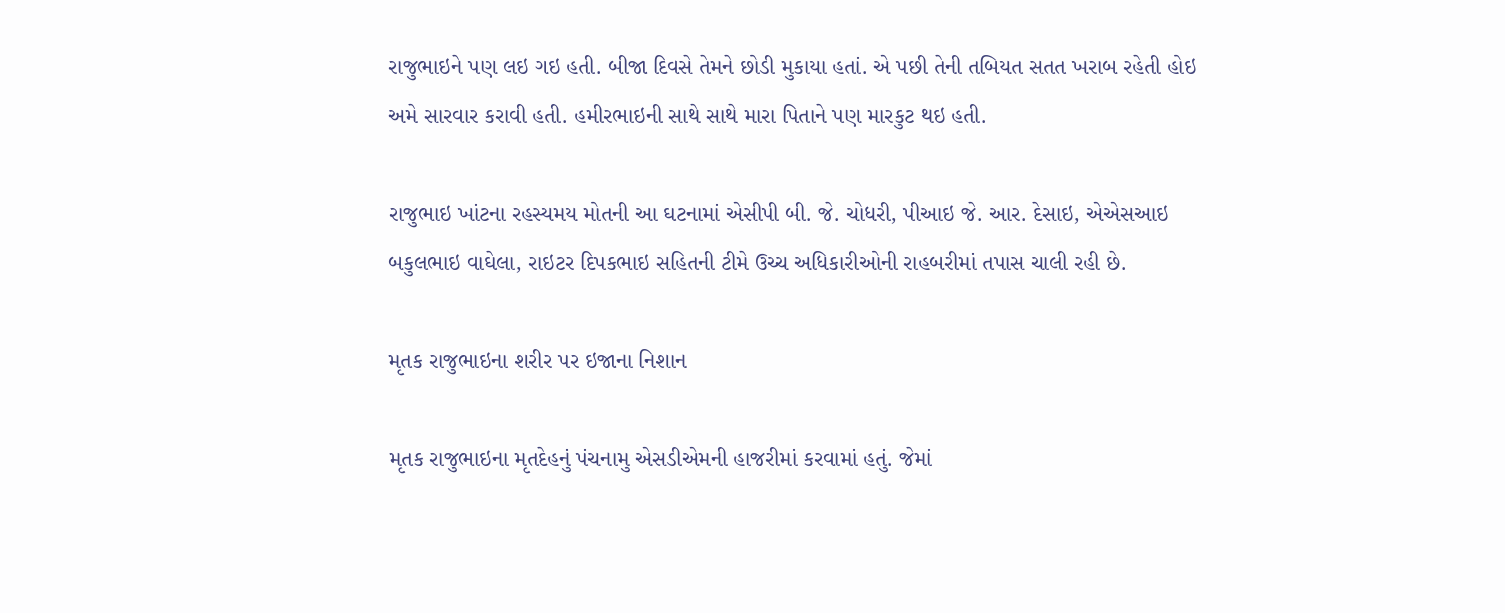રાજુભાઇને પણ લઇ ગઇ હતી. બીજા દિવસે તેમને છોડી મુકાયા હતાં. એ પછી તેની તબિયત સતત ખરાબ રહેતી હોઇ અમે સારવાર કરાવી હતી. હમીરભાઇની સાથે સાથે મારા પિતાને પણ મારકુટ થઇ હતી.

રાજુભાઇ ખાંટના રહસ્યમય મોતની આ ઘટનામાં એસીપી બી. જે. ચોધરી, પીઆઇ જે. આર. દેસાઇ, એએસઆઇ બકુલભાઇ વાઘેલા, રાઇટર દિપકભાઇ સહિતની ટીમે ઉચ્‍ચ અધિકારીઓની રાહબરીમાં તપાસ ચાલી રહી છે.

મૃતક રાજુભાઇના શરીર પર ઇજાના નિશાન

મૃતક રાજુભાઇના મૃતદેહનું પંચનામુ એસડીએમની હાજરીમાં કરવામાં હતું. જેમાં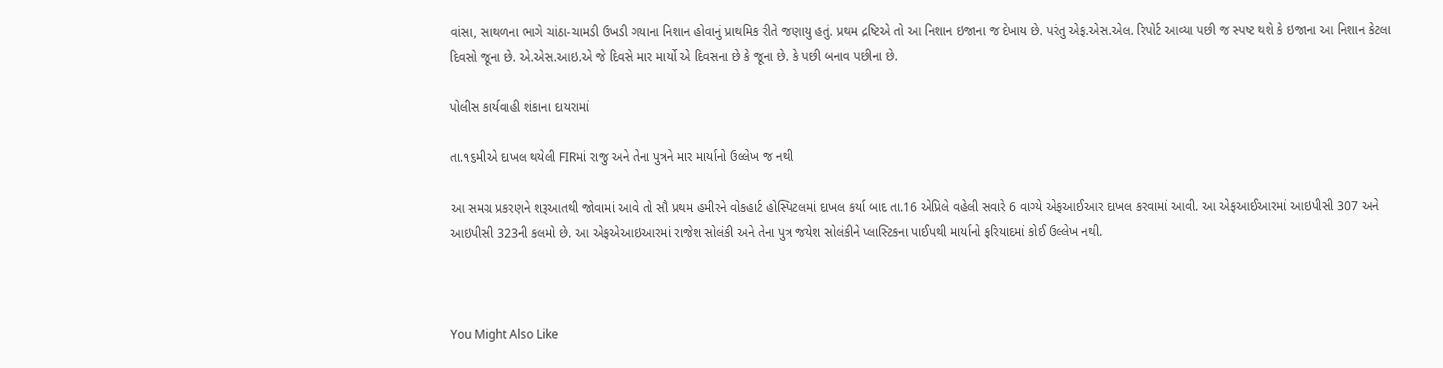વાંસા, સાથળના ભાગે ચાંઠા-ચામડી ઉખડી ગયાના નિશાન હોવાનું પ્રાથમિક રીતે જણાયુ હતું. પ્રથમ દ્રષ્ટિએ તો આ નિશાન ઇજાના જ દેખાય છે. પરંતુ એફ.એસ.એલ. રિપોર્ટ આવ્યા પછી જ સ્પષ્ટ થશે કે ઇજાના આ નિશાન કેટલા દિવસો જૂના છે. એ.એસ.આઇ.એ જે દિવસે માર માર્યો એ દિવસના છે કે જૂના છે. કે પછી બનાવ પછીના છે.

પોલીસ કાર્યવાહી શંકાના દાયરામાં

તા.૧૬મીએ દાખલ થયેલી FIRમાં રાજુ અને તેના પુત્રને માર માર્યાનો ઉલ્લેખ જ નથી

આ સમગ્ર પ્રકરણને શરૂઆતથી જોવામાં આવે તો સૌ પ્રથમ હમીરને વોકહાર્ટ હોસ્પિટલમાં દાખલ કર્યા બાદ તા.16 એપ્રિલે વહેલી સવારે 6 વાગ્યે એફઆઈઆર દાખલ કરવામાં આવી. આ એફઆઈઆરમાં આઇપીસી 307 અને આઇપીસી 323ની કલમો છે. આ એફએઆઇઆરમાં રાજેશ સોલંકી અને તેના પુત્ર જયેશ સોલંકીને પ્લાસ્ટિકના પાઈપથી માર્યાનો ફરિયાદમાં કોઈ ઉલ્લેખ નથી.



You Might Also Like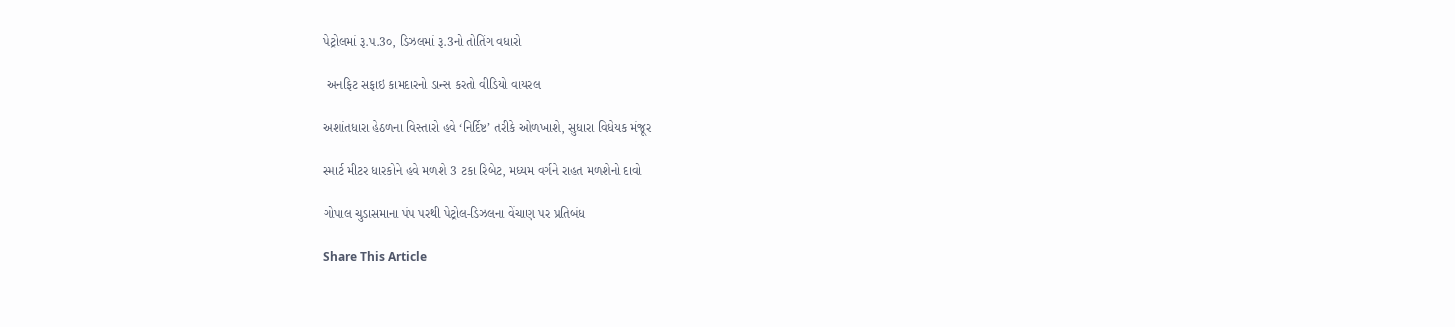પેટ્રોલમાં રૂ.પ.3૦, ડિઝલમાં રૂ.3નો તોતિંગ વધારો

 અનફિટ સફાઇ કામદારનો ડાન્સ કરતો વીડિયો વાયરલ

અશાંતધારા હેઠળના વિસ્તારો હવે ‘નિર્દિષ્ટ’ તરીકે ઓળખાશે, સુધારા વિધેયક મંજૂર

સ્માર્ટ મીટર ધારકોને હવે મળશે 3 ટકા રિબેટ, મધ્યમ વર્ગને રાહત મળશેનો દાવો

ગોપાલ ચુડાસમાના પંપ પરથી પેટ્રોલ-ડિઝલના વેંચાણ પર પ્રતિબંધ

Share This Article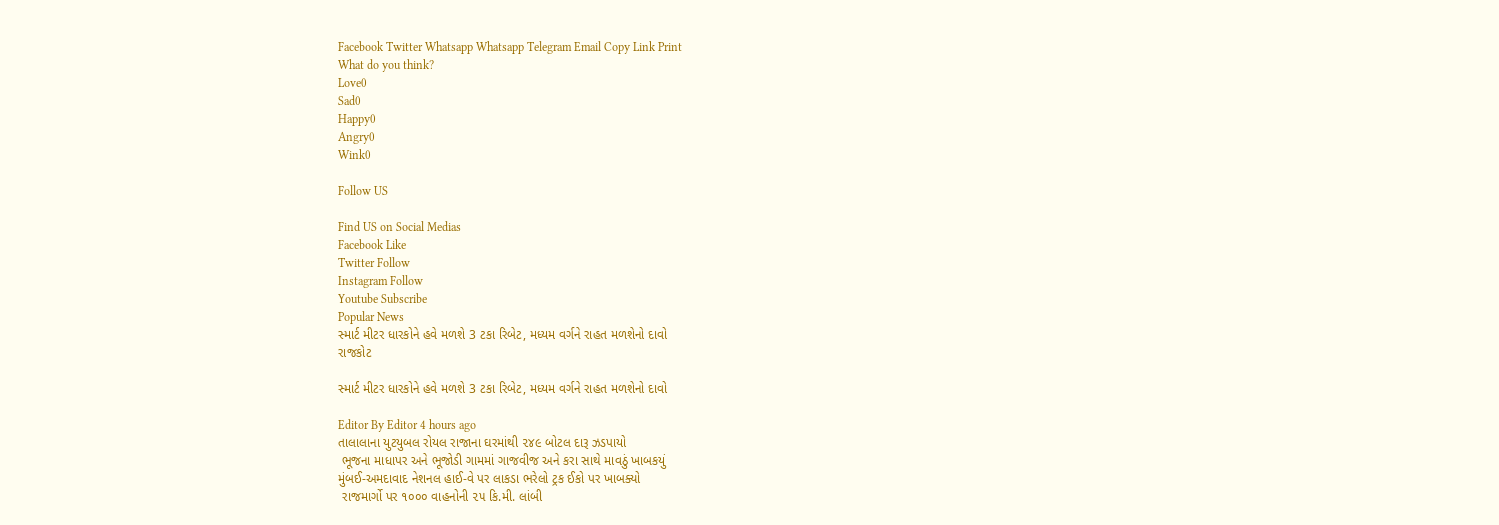Facebook Twitter Whatsapp Whatsapp Telegram Email Copy Link Print
What do you think?
Love0
Sad0
Happy0
Angry0
Wink0

Follow US

Find US on Social Medias
Facebook Like
Twitter Follow
Instagram Follow
Youtube Subscribe
Popular News
સ્માર્ટ મીટર ધારકોને હવે મળશે 3 ટકા રિબેટ, મધ્યમ વર્ગને રાહત મળશેનો દાવો
રાજકોટ

સ્માર્ટ મીટર ધારકોને હવે મળશે 3 ટકા રિબેટ, મધ્યમ વર્ગને રાહત મળશેનો દાવો

Editor By Editor 4 hours ago
તાલાલાના યુટયુબલ રોયલ રાજાના ઘરમાંથી ૨૪૯ બોટલ દારૂ ઝડપાયો
 ભૂજના માધાપર અને ભૂજોડી ગામમાં ગાજવીજ અને કરા સાથે માવઠું ખાબકયું
મુંબઈ-અમદાવાદ નેશનલ હાઈ-વે પર લાકડા ભરેલો ટ્રક ઈકો પર ખાબક્યો
 રાજમાર્ગો પર ૧૦૦૦ વાહનોની ૨૫ કિ.મી. લાંબી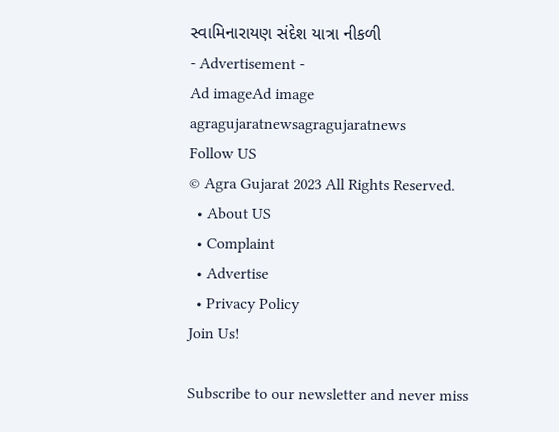સ્વામિનારાયણ સંદેશ યાત્રા નીકળી
- Advertisement -
Ad imageAd image
agragujaratnewsagragujaratnews
Follow US
© Agra Gujarat 2023 All Rights Reserved.
  • About US
  • Complaint
  • Advertise
  • Privacy Policy
Join Us!

Subscribe to our newsletter and never miss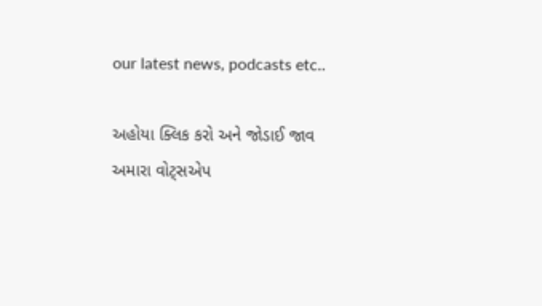our latest news, podcasts etc..

અહોયા ક્લિક કરો અને જોડાઈ જાવ અમારા વોટ્સએપ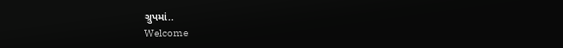ગ્રુપમાં..
Welcome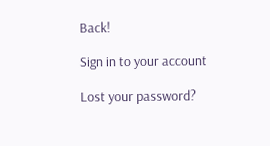Back!

Sign in to your account

Lost your password?